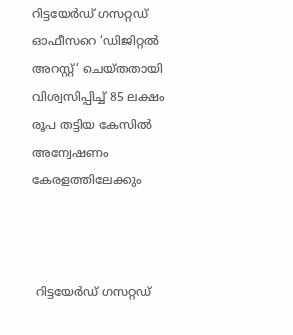റിട്ടയേർഡ് ഗസറ്റഡ് ഓഫീസറെ ‘ഡിജിറ്റൽ അറസ്റ്റ്’ ചെയ്തതായി വിശ്വസിപ്പിച്ച് 85 ലക്ഷം രൂപ തട്ടിയ കേസിൽ അന്വേഷണം കേരളത്തിലേക്കും



 റിട്ടയേർഡ് ഗസറ്റഡ്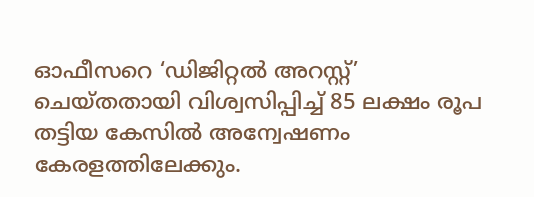ഓഫീസറെ ‘ഡിജിറ്റൽ അറസ്റ്റ്’ ചെയ്തതായി വിശ്വസിപ്പിച്ച് 85 ലക്ഷം രൂപ തട്ടിയ കേസിൽ അന്വേഷണം കേരളത്തിലേക്കും.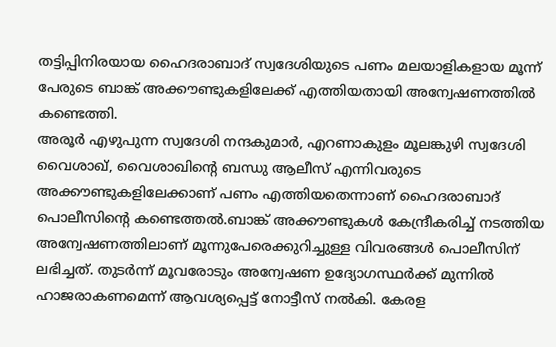തട്ടിപ്പിനിരയായ ഹൈദരാബാദ് സ്വദേശിയുടെ പണം മലയാളികളായ മൂന്ന് പേരുടെ ബാങ്ക് അക്കൗണ്ടുകളിലേക്ക് എത്തിയതായി അന്വേഷണത്തിൽ കണ്ടെത്തി.
അരൂർ എഴുപുന്ന സ്വദേശി നന്ദകുമാർ, എറണാകുളം മൂലങ്കുഴി സ്വദേശി വൈശാഖ്, വൈശാഖിന്റെ ബന്ധു ആലീസ് എന്നിവരുടെ അക്കൗണ്ടുകളിലേക്കാണ് പണം എത്തിയതെന്നാണ് ഹൈദരാബാദ് പൊലീസിന്റെ കണ്ടെത്തൽ.ബാങ്ക് അക്കൗണ്ടുകൾ കേന്ദ്രീകരിച്ച് നടത്തിയ അന്വേഷണത്തിലാണ് മൂന്നുപേരെക്കുറിച്ചുള്ള വിവരങ്ങൾ പൊലീസിന് ലഭിച്ചത്. തുടർന്ന് മൂവരോടും അന്വേഷണ ഉദ്യോഗസ്ഥർക്ക് മുന്നിൽ ഹാജരാകണമെന്ന് ആവശ്യപ്പെട്ട് നോട്ടീസ് നൽകി. കേരള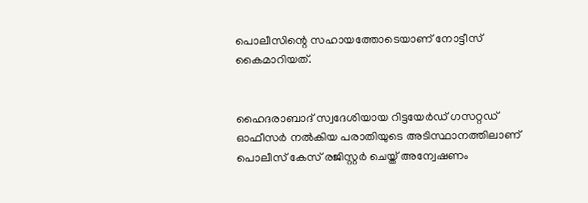പൊലീസിന്റെ സഹായത്തോടെയാണ് നോട്ടീസ് കൈമാറിയത്.


ഹൈദരാബാദ് സ്വദേശിയായ റിട്ടയേർഡ് ഗസറ്റഡ് ഓഫീസർ നൽകിയ പരാതിയുടെ അടിസ്ഥാനത്തിലാണ് പൊലീസ് കേസ് രജിസ്റ്റർ ചെയ്ത് അന്വേഷണം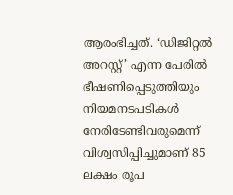ആരംഭിച്ചത്. ‘ഡിജിറ്റൽ അറസ്റ്റ്’ എന്ന പേരിൽ ഭീഷണിപ്പെടുത്തിയും നിയമനടപടികൾ നേരിടേണ്ടിവരുമെന്ന് വിശ്വസിപ്പിച്ചുമാണ് 85 ലക്ഷം രൂപ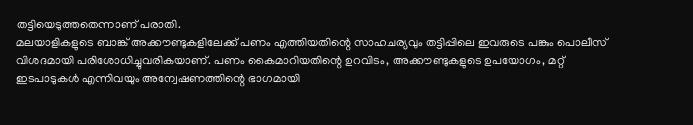തട്ടിയെടുത്തതെന്നാണ് പരാതി.
മലയാളികളുടെ ബാങ്ക് അക്കൗണ്ടുകളിലേക്ക് പണം എത്തിയതിന്റെ സാഹചര്യവും തട്ടിപ്പിലെ ഇവരുടെ പങ്കും പൊലീസ് വിശദമായി പരിശോധിച്ചുവരികയാണ്. പണം കൈമാറിയതിന്റെ ഉറവിടം, അക്കൗണ്ടുകളുടെ ഉപയോഗം, മറ്റ് ഇടപാടുകൾ എന്നിവയും അന്വേഷണത്തിന്റെ ഭാഗമായി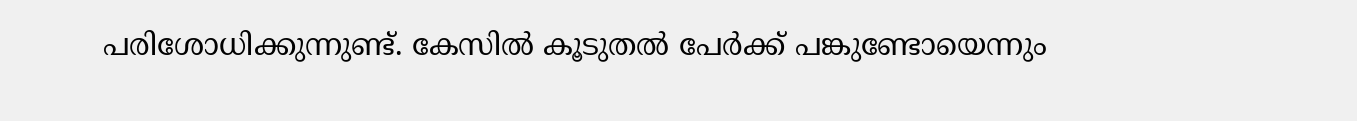പരിശോധിക്കുന്നുണ്ട്. കേസിൽ കൂടുതൽ പേർക്ക് പങ്കുണ്ടോയെന്നും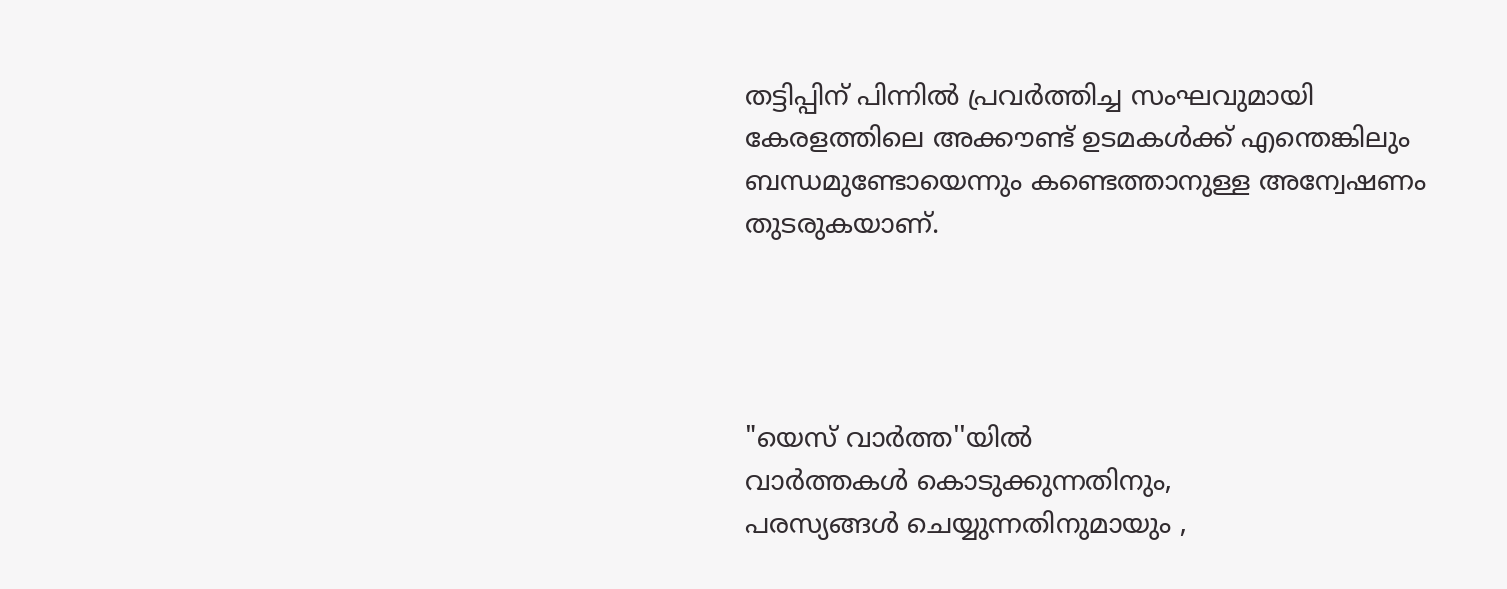തട്ടിപ്പിന് പിന്നിൽ പ്രവർത്തിച്ച സംഘവുമായി കേരളത്തിലെ അക്കൗണ്ട് ഉടമകൾക്ക് എന്തെങ്കിലും ബന്ധമുണ്ടോയെന്നും കണ്ടെത്താനുള്ള അന്വേഷണം തുടരുകയാണ്.




"യെസ് വാർത്ത''യിൽ
വാർത്തകൾ കൊടുക്കുന്നതിനും,
പരസ്യങ്ങൾ ചെയ്യുന്നതിനുമായും ,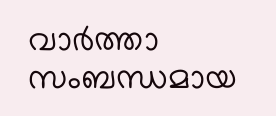വാർത്താ സംബന്ധമായ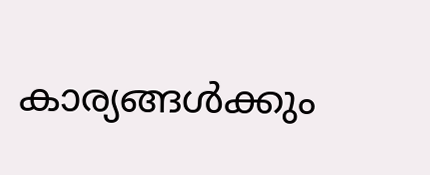കാര്യങ്ങൾക്കും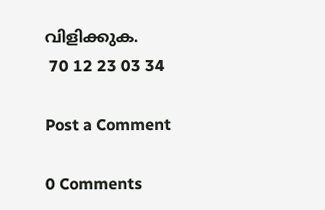വിളിക്കുക.
 70 12 23 03 34

Post a Comment

0 Comments